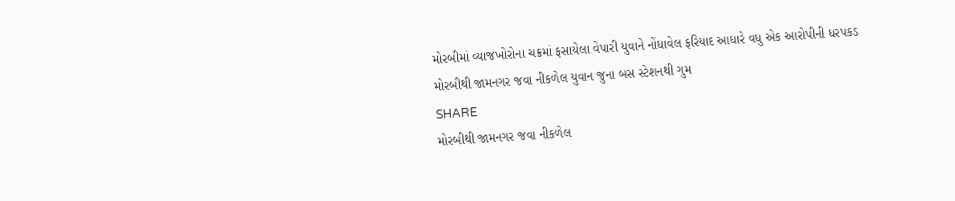મોરબીમાં વ્યાજખોરોના ચક્રમાં ફસાયેલા વેપારી યુવાને નોંધાવેલ ફરિયાદ આધારે વધુ એક આરોપીની ધરપકડ
મોરબીથી જામનગર જવા નીકળેલ યુવાન જુના બસ સ્ટેશનથી ગુમ
SHARE
મોરબીથી જામનગર જવા નીકળેલ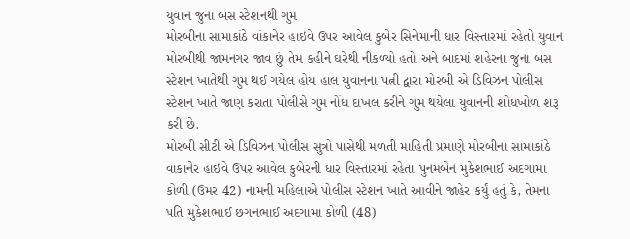યુવાન જુના બસ સ્ટેશનથી ગુમ
મોરબીના સામાકાંઠે વાંકાનેર હાઇવે ઉપર આવેલ કુબેર સિનેમાની ધાર વિસ્તારમાં રહેતો યુવાન મોરબીથી જામનગર જાવ છું તેમ કહીને ઘરેથી નીકળ્યો હતો અને બાદમાં શહેરના જુના બસ સ્ટેશન ખાતેથી ગુમ થઈ ગયેલ હોય હાલ યુવાનના પત્ની દ્વારા મોરબી એ ડિવિઝન પોલીસ સ્ટેશન ખાતે જાણ કરાતા પોલીસે ગુમ નોંધ દાખલ કરીને ગુમ થયેલા યુવાનની શોધખોળ શરૂ કરી છે.
મોરબી સીટી એ ડિવિઝન પોલીસ સુત્રો પાસેથી મળતી માહિતી પ્રમાણે મોરબીના સામાકાંઠે વાકાનેર હાઇવે ઉપર આવેલ કુબેરની ધાર વિસ્તારમાં રહેતા પુનમબેન મુકેશભાઈ અદગામા કોળી (ઉમર 42) નામની મહિલાએ પોલીસ સ્ટેશન ખાતે આવીને જાહેર કર્યું હતું કે, તેમના પતિ મુકેશભાઈ છગનભાઈ અદગામા કોળી (48)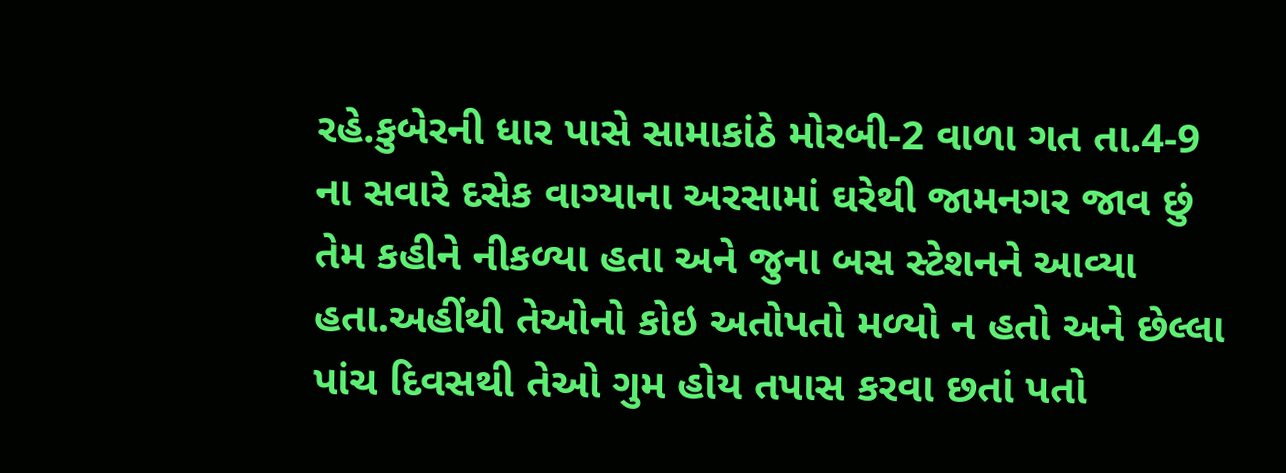રહે.કુબેરની ધાર પાસે સામાકાંઠે મોરબી-2 વાળા ગત તા.4-9 ના સવારે દસેક વાગ્યાના અરસામાં ઘરેથી જામનગર જાવ છું તેમ કહીને નીકળ્યા હતા અને જુના બસ સ્ટેશનને આવ્યા હતા.અહીંથી તેઓનો કોઇ અતોપતો મળ્યો ન હતો અને છેલ્લા પાંચ દિવસથી તેઓ ગુમ હોય તપાસ કરવા છતાં પતો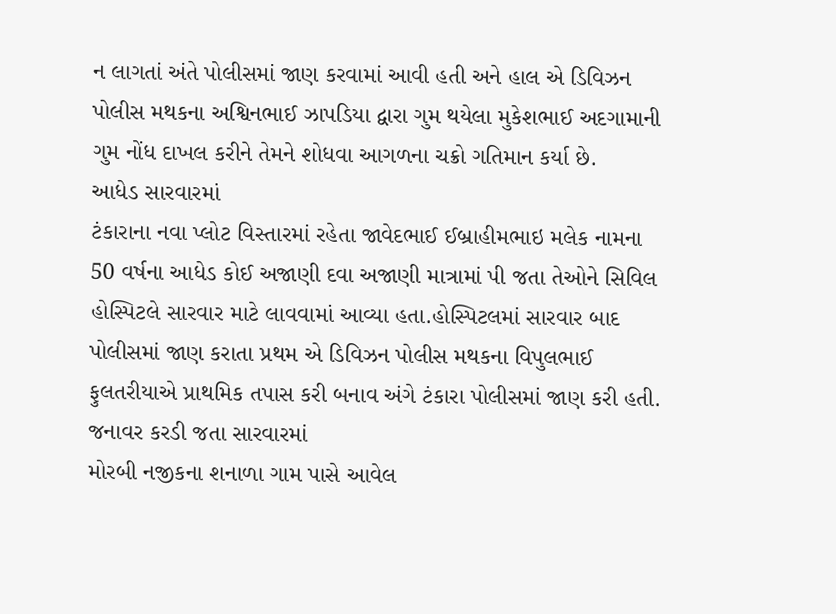ન લાગતાં અંતે પોલીસમાં જાણ કરવામાં આવી હતી અને હાલ એ ડિવિઝન પોલીસ મથકના અશ્વિનભાઈ ઝાપડિયા દ્વારા ગુમ થયેલા મુકેશભાઈ અદગામાની ગુમ નોંધ દાખલ કરીને તેમને શોધવા આગળના ચક્રો ગતિમાન કર્યા છે.
આધેડ સારવારમાં
ટંકારાના નવા પ્લોટ વિસ્તારમાં રહેતા જાવેદભાઈ ઈબ્રાહીમભાઇ મલેક નામના 50 વર્ષના આધેડ કોઈ અજાણી દવા અજાણી માત્રામાં પી જતા તેઓને સિવિલ હોસ્પિટલે સારવાર માટે લાવવામાં આવ્યા હતા.હોસ્પિટલમાં સારવાર બાદ પોલીસમાં જાણ કરાતા પ્રથમ એ ડિવિઝન પોલીસ મથકના વિપુલભાઈ ફુલતરીયાએ પ્રાથમિક તપાસ કરી બનાવ અંગે ટંકારા પોલીસમાં જાણ કરી હતી.
જનાવર કરડી જતા સારવારમાં
મોરબી નજીકના શનાળા ગામ પાસે આવેલ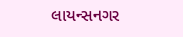લાયન્સનગર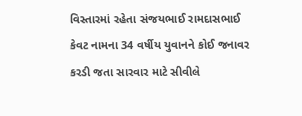વિસ્તારમાં રહેતા સંજયભાઈ રામદાસભાઈ કેવટ નામના 34 વર્ષીય યુવાનને કોઈ જનાવર કરડી જતા સારવાર માટે સીવીલે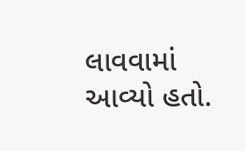લાવવામાં આવ્યો હતો.